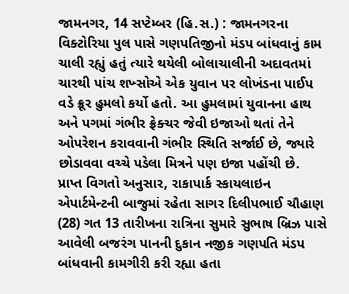જામનગર, 14 સપ્ટેમ્બર (હિ.સ.) : જામનગરના વિક્ટોરિયા પુલ પાસે ગણપતિજીનો મંડપ બાંધવાનું કામ ચાલી રહ્યું હતું ત્યારે થયેલી બોલાચાલીની અદાવતમાં ચારથી પાંચ શખ્સોએ એક યુવાન પર લોખંડના પાઈપ વડે ક્રૂર હુમલો કર્યો હતો. આ હુમલામાં યુવાનના હાથ અને પગમાં ગંભીર ફ્રેક્ચર જેવી ઇજાઓ થતાં તેને ઓપરેશન કરાવવાની ગંભીર સ્થિતિ સર્જાઈ છે, જ્યારે છોડાવવા વચ્ચે પડેલા મિત્રને પણ ઇજા પહોંચી છે.
પ્રાપ્ત વિગતો અનુસાર, રાકાપાર્ક સ્કાયલાઇન એપાર્ટમેન્ટની બાજુમાં રહેતા સાગર દિલીપભાઈ ચૌહાણ (28) ગત 13 તારીખના રાત્રિના સુમારે સુભાષ બ્રિઝ પાસે આવેલી બજરંગ પાનની દુકાન નજીક ગણપતિ મંડપ બાંધવાની કામગીરી કરી રહ્યા હતા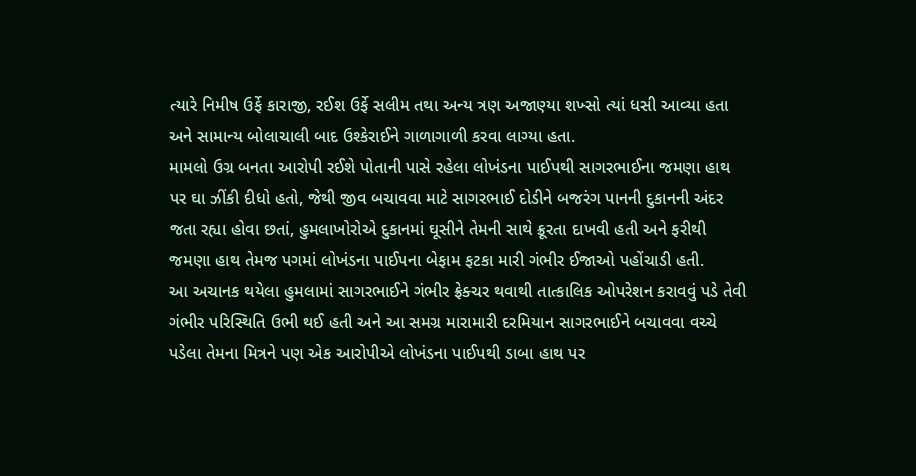ત્યારે નિમીષ ઉર્ફે કારાજી, રઈશ ઉર્ફે સલીમ તથા અન્ય ત્રણ અજાણ્યા શખ્સો ત્યાં ધસી આવ્યા હતા અને સામાન્ય બોલાચાલી બાદ ઉશ્કેરાઈને ગાળાગાળી કરવા લાગ્યા હતા.
મામલો ઉગ્ર બનતા આરોપી રઈશે પોતાની પાસે રહેલા લોખંડના પાઈપથી સાગરભાઈના જમણા હાથ પર ઘા ઝીંકી દીધો હતો, જેથી જીવ બચાવવા માટે સાગરભાઈ દોડીને બજરંગ પાનની દુકાનની અંદર જતા રહ્યા હોવા છતાં, હુમલાખોરોએ દુકાનમાં ઘૂસીને તેમની સાથે ક્રૂરતા દાખવી હતી અને ફરીથી જમણા હાથ તેમજ પગમાં લોખંડના પાઈપના બેફામ ફટકા મારી ગંભીર ઈજાઓ પહોંચાડી હતી.
આ અચાનક થયેલા હુમલામાં સાગરભાઈને ગંભીર ફ્રેક્ચર થવાથી તાત્કાલિક ઓપરેશન કરાવવું પડે તેવી ગંભીર પરિસ્થિતિ ઉભી થઈ હતી અને આ સમગ્ર મારામારી દરમિયાન સાગરભાઈને બચાવવા વચ્ચે પડેલા તેમના મિત્રને પણ એક આરોપીએ લોખંડના પાઈપથી ડાબા હાથ પર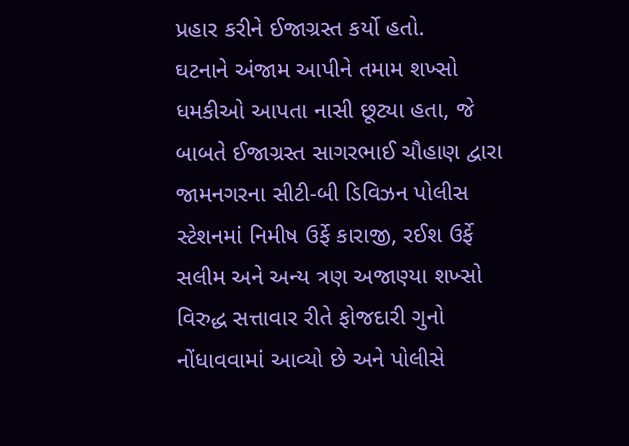પ્રહાર કરીને ઈજાગ્રસ્ત કર્યો હતો.
ઘટનાને અંજામ આપીને તમામ શખ્સો ધમકીઓ આપતા નાસી છૂટ્યા હતા, જે બાબતે ઈજાગ્રસ્ત સાગરભાઈ ચૌહાણ દ્વારા જામનગરના સીટી-બી ડિવિઝન પોલીસ સ્ટેશનમાં નિમીષ ઉર્ફે કારાજી, રઈશ ઉર્ફે સલીમ અને અન્ય ત્રણ અજાણ્યા શખ્સો વિરુદ્ધ સત્તાવાર રીતે ફોજદારી ગુનો નોંધાવવામાં આવ્યો છે અને પોલીસે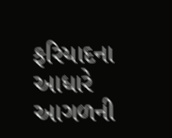ફરિયાદના આધારે આગળની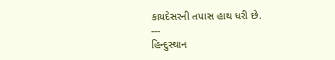કાયદેસરની તપાસ હાથ ધરી છે.
---
હિન્દુસ્થાન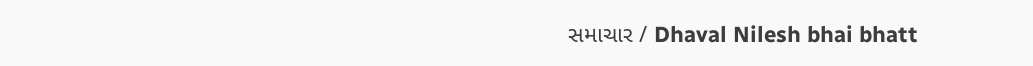સમાચાર / Dhaval Nilesh bhai bhatt